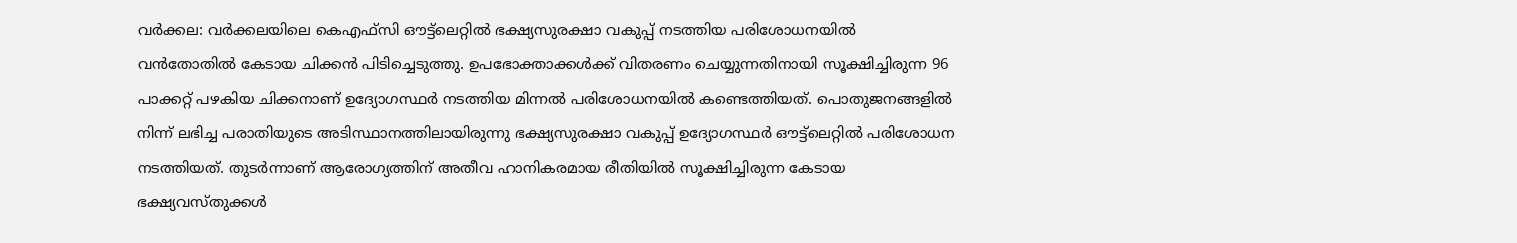വർക്കല: വർക്കലയിലെ കെഎഫ്സി ഔട്ട്ലെറ്റിൽ ഭക്ഷ്യസുരക്ഷാ വകുപ്പ് നടത്തിയ പരിശോധനയിൽ വൻതോതിൽ കേടായ ചിക്കൻ പിടിച്ചെടുത്തു. ഉപഭോക്താക്കൾക്ക് വിതരണം ചെയ്യുന്നതിനായി സൂക്ഷിച്ചിരുന്ന 96 പാക്കറ്റ് പഴകിയ ചിക്കനാണ് ഉദ്യോഗസ്ഥർ നടത്തിയ മിന്നൽ പരിശോധനയിൽ കണ്ടെത്തിയത്. പൊതുജനങ്ങളിൽ നിന്ന് ലഭിച്ച പരാതിയുടെ അടിസ്ഥാനത്തിലായിരുന്നു ഭക്ഷ്യസുരക്ഷാ വകുപ്പ് ഉദ്യോഗസ്ഥർ ഔട്ട്ലെറ്റിൽ പരിശോധന നടത്തിയത്. തുടർന്നാണ് ആരോഗ്യത്തിന് അതീവ ഹാനികരമായ രീതിയിൽ സൂക്ഷിച്ചിരുന്ന കേടായ ഭക്ഷ്യവസ്തുക്കൾ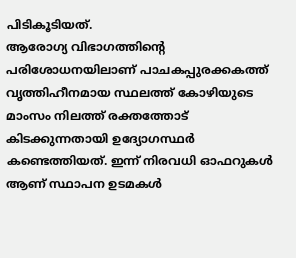പിടികൂടിയത്.
ആരോഗ്യ വിഭാഗത്തിന്റെ പരിശോധനയിലാണ് പാചകപ്പുരക്കകത്ത് വൃത്തിഹീനമായ സ്ഥലത്ത് കോഴിയുടെ മാംസം നിലത്ത് രക്തത്തോട് കിടക്കുന്നതായി ഉദ്യോഗസ്ഥർ കണ്ടെത്തിയത്. ഇന്ന് നിരവധി ഓഫറുകൾ ആണ് സ്ഥാപന ഉടമകൾ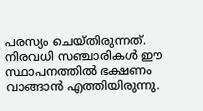പരസ്യം ചെയ്തിരുന്നത്. നിരവധി സഞ്ചാരികൾ ഈ സ്ഥാപനത്തിൽ ഭക്ഷണം വാങ്ങാൻ എത്തിയിരുന്നു.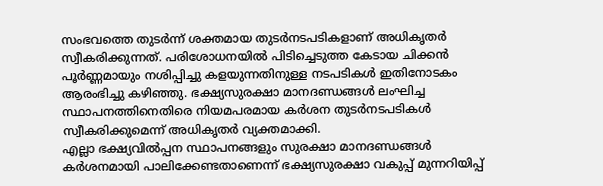സംഭവത്തെ തുടർന്ന് ശക്തമായ തുടർനടപടികളാണ് അധികൃതർ സ്വീകരിക്കുന്നത്. പരിശോധനയിൽ പിടിച്ചെടുത്ത കേടായ ചിക്കൻ പൂർണ്ണമായും നശിപ്പിച്ചു കളയുന്നതിനുള്ള നടപടികൾ ഇതിനോടകം ആരംഭിച്ചു കഴിഞ്ഞു. ഭക്ഷ്യസുരക്ഷാ മാനദണ്ഡങ്ങൾ ലംഘിച്ച സ്ഥാപനത്തിനെതിരെ നിയമപരമായ കർശന തുടർനടപടികൾ സ്വീകരിക്കുമെന്ന് അധികൃതർ വ്യക്തമാക്കി.
എല്ലാ ഭക്ഷ്യവിൽപ്പന സ്ഥാപനങ്ങളും സുരക്ഷാ മാനദണ്ഡങ്ങൾ കർശനമായി പാലിക്കേണ്ടതാണെന്ന് ഭക്ഷ്യസുരക്ഷാ വകുപ്പ് മുന്നറിയിപ്പ്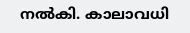നൽകി. കാലാവധി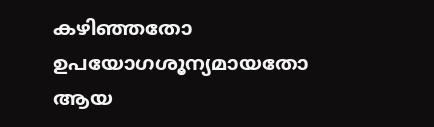കഴിഞ്ഞതോ ഉപയോഗശൂന്യമായതോ ആയ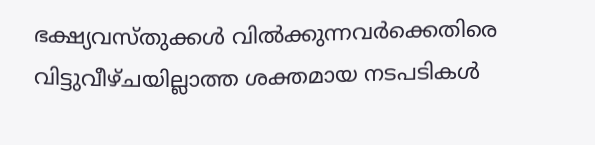ഭക്ഷ്യവസ്തുക്കൾ വിൽക്കുന്നവർക്കെതിരെ വിട്ടുവീഴ്ചയില്ലാത്ത ശക്തമായ നടപടികൾ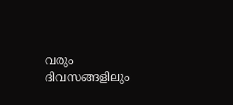വരും ദിവസങ്ങളിലും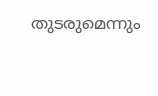തുടരുമെന്നും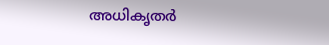അധികൃതർ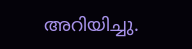അറിയിച്ചു.